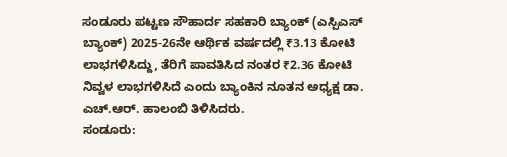ಸಂಡೂರು ಪಟ್ಟಣ ಸೌಹಾರ್ದ ಸಹಕಾರಿ ಬ್ಯಾಂಕ್ (ಎಸ್ಪಿಎಸ್ ಬ್ಯಾಂಕ್) 2025-26ನೇ ಆರ್ಥಿಕ ವರ್ಷದಲ್ಲಿ ₹3.13 ಕೋಟಿ ಲಾಭಗಳಿಸಿದ್ದು, ತೆರಿಗೆ ಪಾವತಿಸಿದ ನಂತರ ₹2.36 ಕೋಟಿ ನಿವ್ವಳ ಲಾಭಗಳಿಸಿದೆ ಎಂದು ಬ್ಯಾಂಕಿನ ನೂತನ ಅಧ್ಯಕ್ಷ ಡಾ. ಎಚ್.ಆರ್. ಹಾಲಂಬಿ ತಿಳಿಸಿದರು.
ಸಂಡೂರು: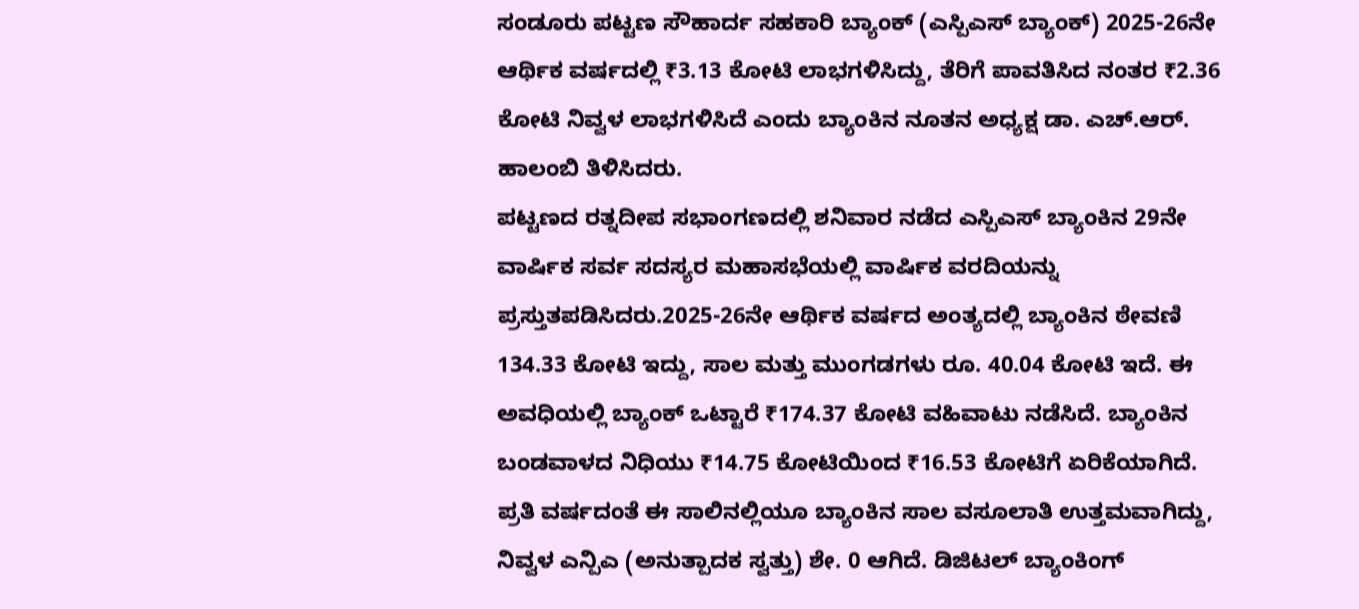ಸಂಡೂರು ಪಟ್ಟಣ ಸೌಹಾರ್ದ ಸಹಕಾರಿ ಬ್ಯಾಂಕ್ (ಎಸ್ಪಿಎಸ್ ಬ್ಯಾಂಕ್) 2025-26ನೇ ಆರ್ಥಿಕ ವರ್ಷದಲ್ಲಿ ₹3.13 ಕೋಟಿ ಲಾಭಗಳಿಸಿದ್ದು, ತೆರಿಗೆ ಪಾವತಿಸಿದ ನಂತರ ₹2.36 ಕೋಟಿ ನಿವ್ವಳ ಲಾಭಗಳಿಸಿದೆ ಎಂದು ಬ್ಯಾಂಕಿನ ನೂತನ ಅಧ್ಯಕ್ಷ ಡಾ. ಎಚ್.ಆರ್. ಹಾಲಂಬಿ ತಿಳಿಸಿದರು.
ಪಟ್ಟಣದ ರತ್ನದೀಪ ಸಭಾಂಗಣದಲ್ಲಿ ಶನಿವಾರ ನಡೆದ ಎಸ್ಪಿಎಸ್ ಬ್ಯಾಂಕಿನ 29ನೇ ವಾರ್ಷಿಕ ಸರ್ವ ಸದಸ್ಯರ ಮಹಾಸಭೆಯಲ್ಲಿ ವಾರ್ಷಿಕ ವರದಿಯನ್ನು ಪ್ರಸ್ತುತಪಡಿಸಿದರು.2025-26ನೇ ಆರ್ಥಿಕ ವರ್ಷದ ಅಂತ್ಯದಲ್ಲಿ ಬ್ಯಾಂಕಿನ ಠೇವಣಿ 134.33 ಕೋಟಿ ಇದ್ದು, ಸಾಲ ಮತ್ತು ಮುಂಗಡಗಳು ರೂ. 40.04 ಕೋಟಿ ಇದೆ. ಈ ಅವಧಿಯಲ್ಲಿ ಬ್ಯಾಂಕ್ ಒಟ್ಟಾರೆ ₹174.37 ಕೋಟಿ ವಹಿವಾಟು ನಡೆಸಿದೆ. ಬ್ಯಾಂಕಿನ ಬಂಡವಾಳದ ನಿಧಿಯು ₹14.75 ಕೋಟಿಯಿಂದ ₹16.53 ಕೋಟಿಗೆ ಏರಿಕೆಯಾಗಿದೆ. ಪ್ರತಿ ವರ್ಷದಂತೆ ಈ ಸಾಲಿನಲ್ಲಿಯೂ ಬ್ಯಾಂಕಿನ ಸಾಲ ವಸೂಲಾತಿ ಉತ್ತಮವಾಗಿದ್ದು, ನಿವ್ವಳ ಎನ್ಪಿಎ (ಅನುತ್ಪಾದಕ ಸ್ವತ್ತು) ಶೇ. 0 ಆಗಿದೆ. ಡಿಜಿಟಲ್ ಬ್ಯಾಂಕಿಂಗ್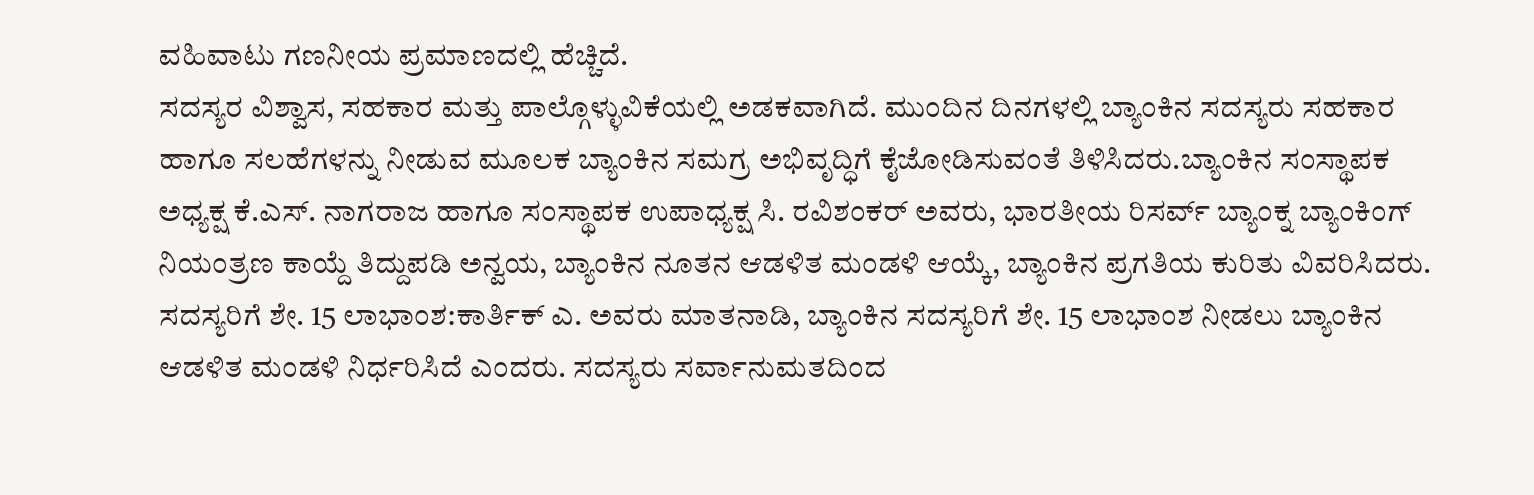ವಹಿವಾಟು ಗಣನೀಯ ಪ್ರಮಾಣದಲ್ಲಿ ಹೆಚ್ಚಿದೆ.
ಸದಸ್ಯರ ವಿಶ್ವಾಸ, ಸಹಕಾರ ಮತ್ತು ಪಾಲ್ಗೊಳ್ಳುವಿಕೆಯಲ್ಲಿ ಅಡಕವಾಗಿದೆ. ಮುಂದಿನ ದಿನಗಳಲ್ಲಿ ಬ್ಯಾಂಕಿನ ಸದಸ್ಯರು ಸಹಕಾರ ಹಾಗೂ ಸಲಹೆಗಳನ್ನು ನೀಡುವ ಮೂಲಕ ಬ್ಯಾಂಕಿನ ಸಮಗ್ರ ಅಭಿವೃದ್ಧಿಗೆ ಕೈಜೋಡಿಸುವಂತೆ ತಿಳಿಸಿದರು.ಬ್ಯಾಂಕಿನ ಸಂಸ್ಥಾಪಕ ಅಧ್ಯಕ್ಷ ಕೆ.ಎಸ್. ನಾಗರಾಜ ಹಾಗೂ ಸಂಸ್ಥಾಪಕ ಉಪಾಧ್ಯಕ್ಷ ಸಿ. ರವಿಶಂಕರ್ ಅವರು, ಭಾರತೀಯ ರಿಸರ್ವ್ ಬ್ಯಾಂಕ್ನ ಬ್ಯಾಂಕಿಂಗ್ ನಿಯಂತ್ರಣ ಕಾಯ್ದೆ ತಿದ್ದುಪಡಿ ಅನ್ವಯ, ಬ್ಯಾಂಕಿನ ನೂತನ ಆಡಳಿತ ಮಂಡಳಿ ಆಯ್ಕೆ, ಬ್ಯಾಂಕಿನ ಪ್ರಗತಿಯ ಕುರಿತು ವಿವರಿಸಿದರು.
ಸದಸ್ಯರಿಗೆ ಶೇ. 15 ಲಾಭಾಂಶ:ಕಾರ್ತಿಕ್ ಎ. ಅವರು ಮಾತನಾಡಿ, ಬ್ಯಾಂಕಿನ ಸದಸ್ಯರಿಗೆ ಶೇ. 15 ಲಾಭಾಂಶ ನೀಡಲು ಬ್ಯಾಂಕಿನ ಆಡಳಿತ ಮಂಡಳಿ ನಿರ್ಧರಿಸಿದೆ ಎಂದರು. ಸದಸ್ಯರು ಸರ್ವಾನುಮತದಿಂದ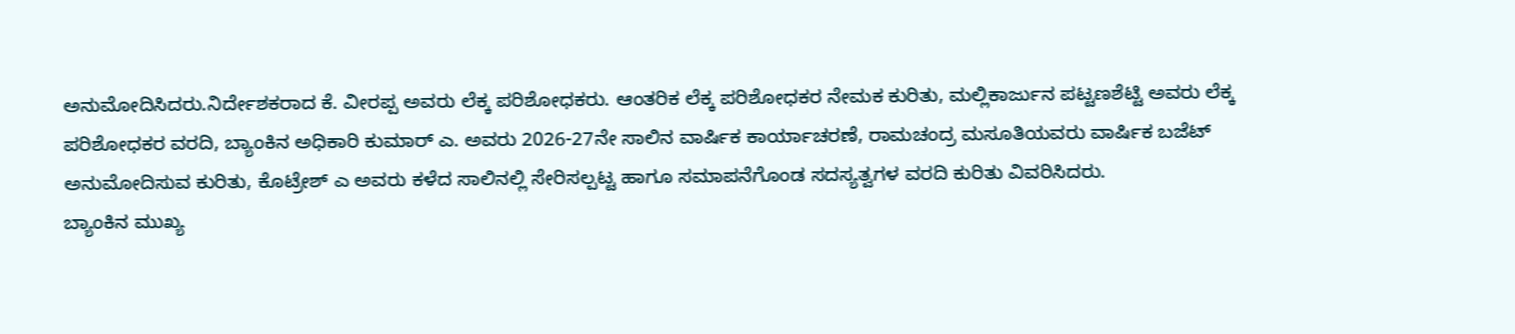ಅನುಮೋದಿಸಿದರು.ನಿರ್ದೇಶಕರಾದ ಕೆ. ವೀರಪ್ಪ ಅವರು ಲೆಕ್ಕ ಪರಿಶೋಧಕರು. ಆಂತರಿಕ ಲೆಕ್ಕ ಪರಿಶೋಧಕರ ನೇಮಕ ಕುರಿತು, ಮಲ್ಲಿಕಾರ್ಜುನ ಪಟ್ಟಣಶೆಟ್ಟಿ ಅವರು ಲೆಕ್ಕ ಪರಿಶೋಧಕರ ವರದಿ, ಬ್ಯಾಂಕಿನ ಅಧಿಕಾರಿ ಕುಮಾರ್ ಎ. ಅವರು 2026-27ನೇ ಸಾಲಿನ ವಾರ್ಷಿಕ ಕಾರ್ಯಾಚರಣೆ, ರಾಮಚಂದ್ರ ಮಸೂತಿಯವರು ವಾರ್ಷಿಕ ಬಜೆಟ್ ಅನುಮೋದಿಸುವ ಕುರಿತು, ಕೊಟ್ರೇಶ್ ಎ ಅವರು ಕಳೆದ ಸಾಲಿನಲ್ಲಿ ಸೇರಿಸಲ್ಪಟ್ಟ ಹಾಗೂ ಸಮಾಪನೆಗೊಂಡ ಸದಸ್ಯತ್ವಗಳ ವರದಿ ಕುರಿತು ವಿವರಿಸಿದರು.
ಬ್ಯಾಂಕಿನ ಮುಖ್ಯ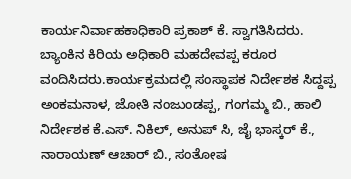ಕಾರ್ಯನಿರ್ವಾಹಕಾಧಿಕಾರಿ ಪ್ರಕಾಶ್ ಕೆ. ಸ್ವಾಗತಿಸಿದರು. ಬ್ಯಾಂಕಿನ ಕಿರಿಯ ಅಧಿಕಾರಿ ಮಹದೇವಪ್ಪ ಕರೂರ ವಂದಿಸಿದರು.ಕಾರ್ಯಕ್ರಮದಲ್ಲಿ ಸಂಸ್ಥಾಪಕ ನಿರ್ದೇಶಕ ಸಿದ್ದಪ್ಪ ಅಂಕಮನಾಳ, ಜೋತಿ ನಂಜುಂಡಪ್ಪ, ಗಂಗಮ್ಮ ಬಿ., ಹಾಲಿ ನಿರ್ದೇಶಕ ಕೆ.ಎಸ್. ನಿಕಿಲ್, ಅನುಪ್ ಸಿ, ಜೈ ಭಾಸ್ಕರ್ ಕೆ., ನಾರಾಯಣ್ ಆಚಾರ್ ಬಿ., ಸಂತೋಷ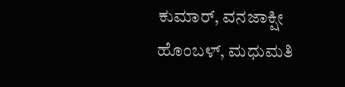ಕುಮಾರ್, ವನಜಾಕ್ಷೀ ಹೊಂಬಳ್, ಮಧುಮತಿ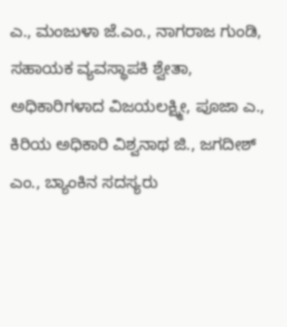ಎ., ಮಂಜುಳಾ ಜೆ.ಎಂ., ನಾಗರಾಜ ಗುಂಡಿ, ಸಹಾಯಕ ವ್ಯವಸ್ಥಾಪಕಿ ಶ್ವೇತಾ, ಅಧಿಕಾರಿಗಳಾದ ವಿಜಯಲಕ್ಷ್ಮೀ, ಪೂಜಾ ಎ., ಕಿರಿಯ ಅಧಿಕಾರಿ ವಿಶ್ವನಾಥ ಜಿ., ಜಗದೀಶ್ ಎಂ., ಬ್ಯಾಂಕಿನ ಸದಸ್ಯರು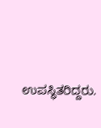ಉಪಸ್ಥಿತರಿದ್ದರು.